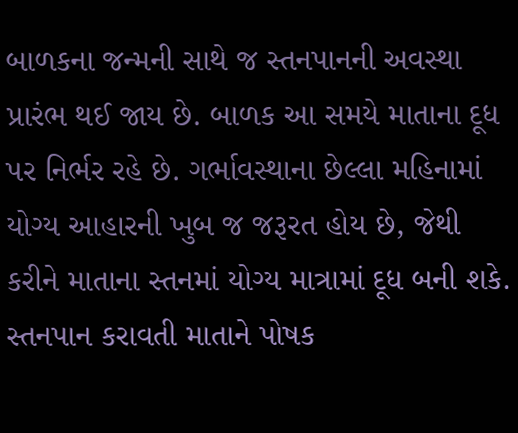બાળકના જન્મની સાથે જ સ્તનપાનની અવસ્થા પ્રારંભ થઈ જાય છે. બાળક આ સમયે માતાના દૂધ પર નિર્ભર રહે છે. ગર્ભાવસ્થાના છેલ્લા મહિનામાં યોગ્ય આહારની ખુબ જ જરૂરત હોય છે, જેથી કરીને માતાના સ્તનમાં યોગ્ય માત્રામાં દૂધ બની શકે. સ્તનપાન કરાવતી માતાને પોષક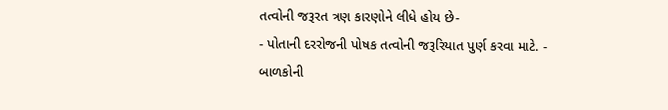તત્વોની જરૂરત ત્રણ કારણોને લીધે હોય છે-
- પોતાની દરરોજની પોષક તત્વોની જરૂરિયાત પુર્ણ કરવા માટે. - બાળકોની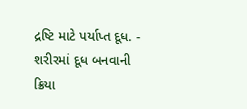દ્રષ્ટિ માટે પર્યાપ્ત દૂધ. - શરીરમાં દૂધ બનવાની ક્રિયા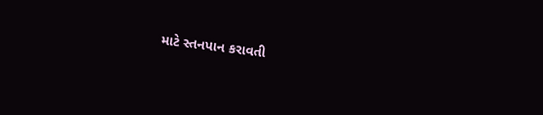માટે સ્તનપાન કરાવતી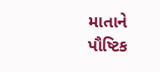માતાને પૌષ્ટિક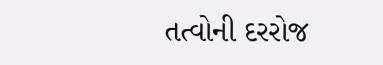તત્વોની દરરોજ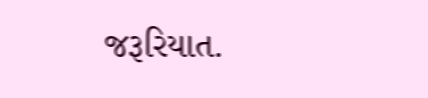જરૂરિયાત.